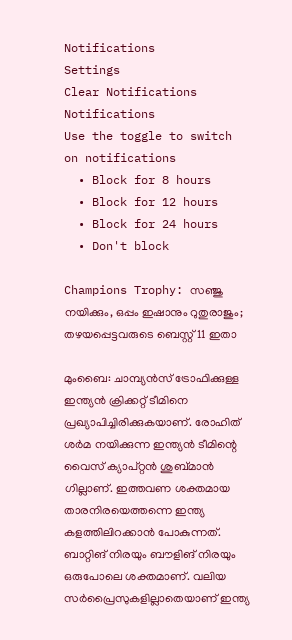Notifications
Settings
Clear Notifications
Notifications
Use the toggle to switch on notifications
  • Block for 8 hours
  • Block for 12 hours
  • Block for 24 hours
  • Don't block

Champions Trophy: സഞ്ജു നയിക്കും, ഒപ്പം ഇഷാനും റുതുരാജും; തഴയപ്പെട്ടവരുടെ ബെസ്റ്റ് 11 ഇതാ

മുംബൈ: ചാമ്പ്യന്‍സ് ട്രോഫിക്കുള്ള ഇന്ത്യന്‍ ക്രിക്കറ്റ് ടീമിനെ പ്രഖ്യാപിച്ചിരിക്കുകയാണ്. രോഹിത് ശര്‍മ നയിക്കുന്ന ഇന്ത്യന്‍ ടീമിന്റെ വൈസ് ക്യാപ്റ്റന്‍ ശുബ്മാന്‍ ഗില്ലാണ്. ഇത്തവണ ശക്തമായ താരനിരയെത്തന്നെ ഇന്ത്യ കളത്തിലിറക്കാന്‍ പോകുന്നത്. ബാറ്റിങ് നിരയും ബൗളിങ് നിരയും ഒരുപോലെ ശക്തമാണ്. വലിയ സര്‍പ്രൈസുകളില്ലാതെയാണ് ഇന്ത്യ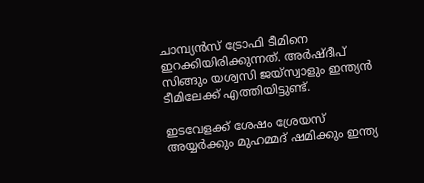ചാമ്പ്യന്‍സ് ട്രോഫി ടീമിനെ ഇറക്കിയിരിക്കുന്നത്. അര്‍ഷ്ദീപ് സിങ്ങും യശ്വസി ജയ്‌സ്വാളും ഇന്ത്യന്‍ ടീമിലേക്ക് എത്തിയിട്ടുണ്ട്.

ഇടവേളക്ക് ശേഷം ശ്രേയസ് അയ്യര്‍ക്കും മുഹമ്മദ് ഷമിക്കും ഇന്ത്യ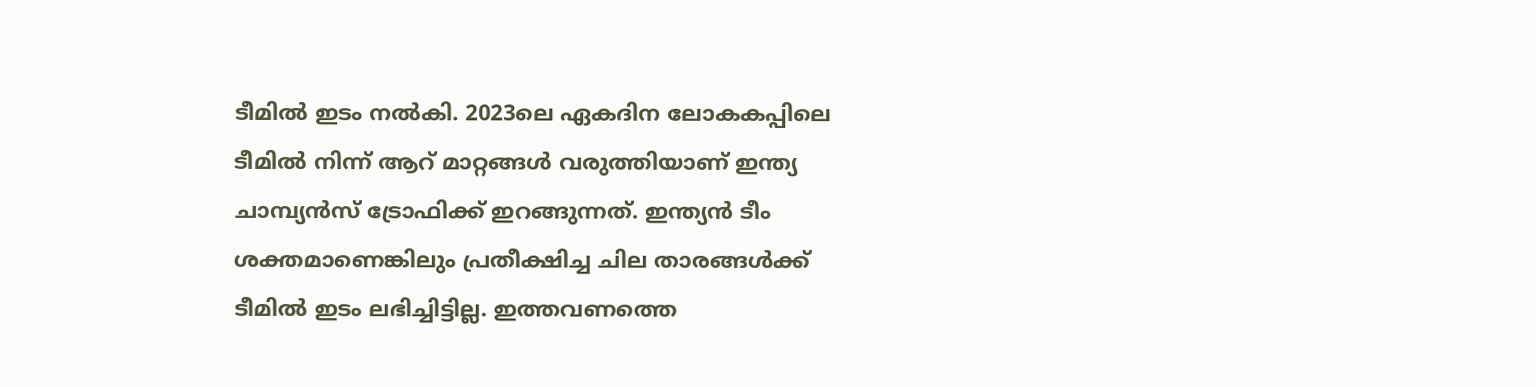ടീമില്‍ ഇടം നല്‍കി. 2023ലെ ഏകദിന ലോകകപ്പിലെ ടീമില്‍ നിന്ന് ആറ് മാറ്റങ്ങള്‍ വരുത്തിയാണ് ഇന്ത്യ ചാമ്പ്യന്‍സ് ട്രോഫിക്ക് ഇറങ്ങുന്നത്. ഇന്ത്യന്‍ ടീം ശക്തമാണെങ്കിലും പ്രതീക്ഷിച്ച ചില താരങ്ങള്‍ക്ക് ടീമില്‍ ഇടം ലഭിച്ചിട്ടില്ല. ഇത്തവണത്തെ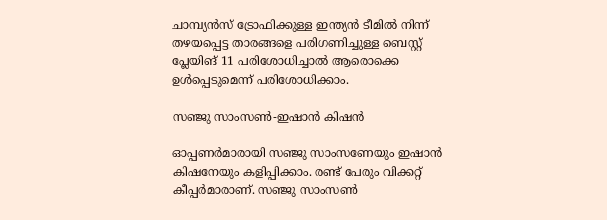ചാമ്പ്യന്‍സ് ട്രോഫിക്കുള്ള ഇന്ത്യന്‍ ടീമില്‍ നിന്ന് തഴയപ്പെട്ട താരങ്ങളെ പരിഗണിച്ചുള്ള ബെസ്റ്റ് പ്ലേയിങ് 11 പരിശോധിച്ചാല്‍ ആരൊക്കെ ഉള്‍പ്പെടുമെന്ന് പരിശോധിക്കാം.

സഞ്ജു സാംസണ്‍-ഇഷാന്‍ കിഷന്‍

ഓപ്പണര്‍മാരായി സഞ്ജു സാംസണേയും ഇഷാന്‍ കിഷനേയും കളിപ്പിക്കാം. രണ്ട് പേരും വിക്കറ്റ് കീപ്പര്‍മാരാണ്. സഞ്ജു സാംസണ്‍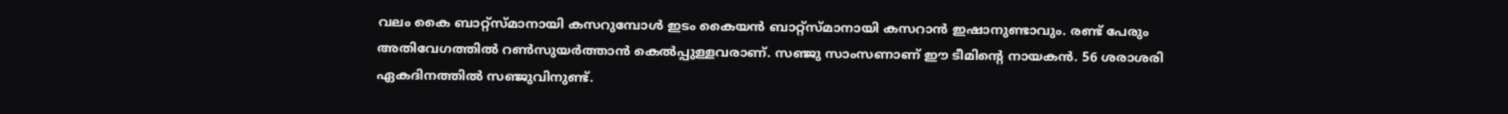വലം കൈ ബാറ്റ്‌സ്മാനായി കസറുമ്പോള്‍ ഇടം കൈയന്‍ ബാറ്റ്‌സ്മാനായി കസറാന്‍ ഇഷാനുണ്ടാവും. രണ്ട് പേരും അതിവേഗത്തില്‍ റണ്‍സുയര്‍ത്താന്‍ കെല്‍പ്പുള്ളവരാണ്. സഞ്ജു സാംസണാണ് ഈ ടീമിന്റെ നായകന്‍. 56 ശരാശരി ഏകദിനത്തില്‍ സഞ്ജുവിനുണ്ട്.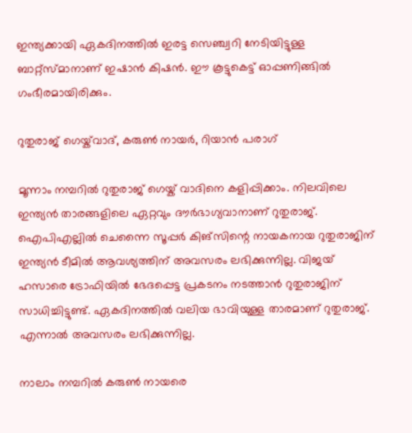ഇന്ത്യക്കായി ഏകദിനത്തില്‍ ഇരട്ട സെഞ്ച്വറി നേടിയിട്ടുള്ള ബാറ്റ്‌സ്മാനാണ് ഇഷാന്‍ കിഷന്‍. ഈ കൂട്ടുകെട്ട് ഓപ്പണിങ്ങില്‍ ഗംഭീരമായിരിക്കും.

റുതുരാജ് ഗെയ്ക്‌വാദ്, കരുണ്‍ നായര്‍, റിയാന്‍ പരാഗ്

മൂന്നാം നമ്പറില്‍ റുതുരാജ് ഗെയ്ക് വാദിനെ കളിപ്പിക്കാം. നിലവിലെ ഇന്ത്യന്‍ താരങ്ങളിലെ ഏറ്റവും ദൗര്‍ഭാഗ്യവാനാണ് റുതുരാജ്. ഐപിഎല്ലില്‍ ചെന്നൈ സൂപ്പര്‍ കിങ്‌സിന്റെ നായകനായ റുതുരാജിന് ഇന്ത്യന്‍ ടീമില്‍ ആവശ്യത്തിന് അവസരം ലഭിക്കുന്നില്ല. വിജയ് ഹസാരെ ട്രോഫിയില്‍ ഭേദപ്പെട്ട പ്രകടനം നടത്താന്‍ റുതുരാജിന് സാധിച്ചിട്ടുണ്ട്. ഏകദിനത്തില്‍ വലിയ ഭാവിയുള്ള താരമാണ് റുതുരാജ്. എന്നാല്‍ അവസരം ലഭിക്കുന്നില്ല.

നാലാം നമ്പറില്‍ കരുണ്‍ നായരെ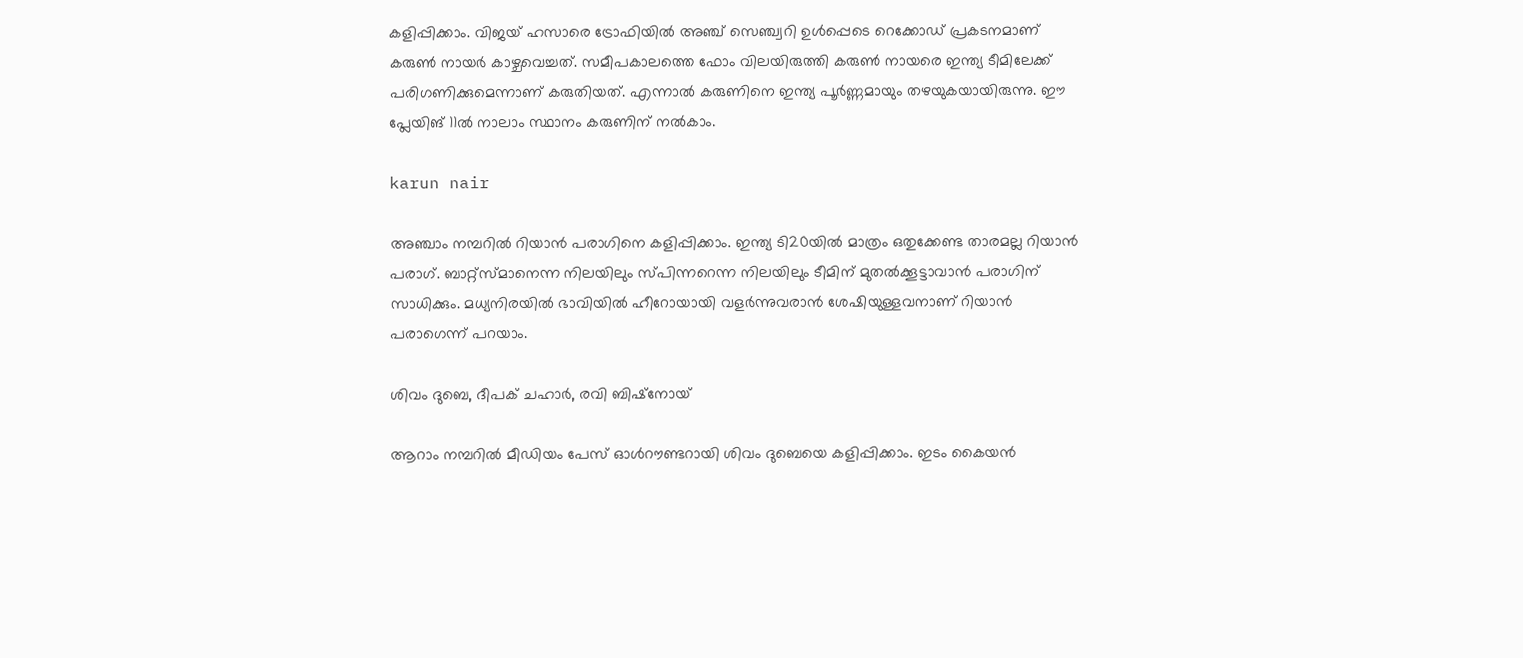കളിപ്പിക്കാം. വിജയ് ഹസാരെ ട്രോഫിയില്‍ അഞ്ച് സെഞ്ച്വറി ഉള്‍പ്പെടെ റെക്കോഡ് പ്രകടനമാണ് കരുണ്‍ നായര്‍ കാഴ്ചവെച്ചത്. സമീപകാലത്തെ ഫോം വിലയിരുത്തി കരുണ്‍ നായരെ ഇന്ത്യ ടീമിലേക്ക് പരിഗണിക്കുമെന്നാണ് കരുതിയത്. എന്നാല്‍ കരുണിനെ ഇന്ത്യ പൂര്‍ണ്ണമായും തഴയുകയായിരുന്നു. ഈ പ്ലേയിങ് 11ല്‍ നാലാം സ്ഥാനം കരുണിന് നല്‍കാം.

karun nair

അഞ്ചാം നമ്പറില്‍ റിയാന്‍ പരാഗിനെ കളിപ്പിക്കാം. ഇന്ത്യ ടി20യില്‍ മാത്രം ഒതുക്കേണ്ട താരമല്ല റിയാന്‍ പരാഗ്. ബാറ്റ്‌സ്മാനെന്ന നിലയിലും സ്പിന്നറെന്ന നിലയിലും ടീമിന് മുതല്‍ക്കൂട്ടാവാന്‍ പരാഗിന് സാധിക്കും. മധ്യനിരയില്‍ ഭാവിയില്‍ ഹീറോയായി വളര്‍ന്നുവരാന്‍ ശേഷിയുള്ളവനാണ് റിയാന്‍ പരാഗെന്ന് പറയാം.

ശിവം ദുബെ, ദീപക് ചഹാര്‍, രവി ബിഷ്‌നോയ്

ആറാം നമ്പറില്‍ മീഡിയം പേസ് ഓള്‍റൗണ്ടറായി ശിവം ദുബെയെ കളിപ്പിക്കാം. ഇടം കൈയന്‍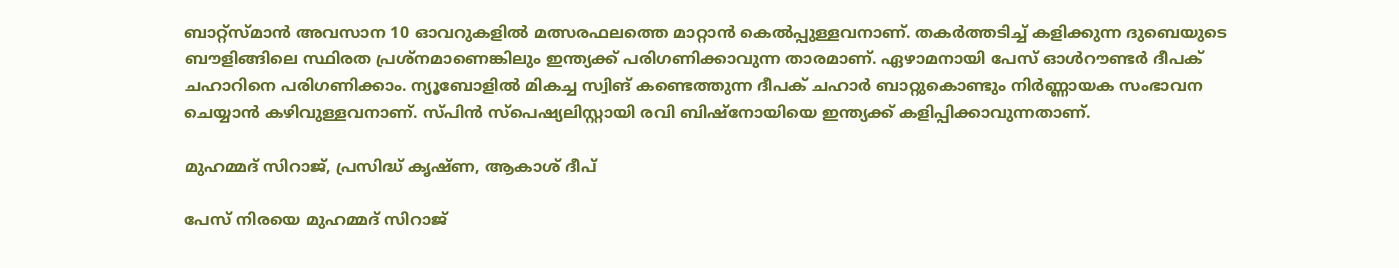ബാറ്റ്‌സ്മാന്‍ അവസാന 10 ഓവറുകളില്‍ മത്സരഫലത്തെ മാറ്റാന്‍ കെല്‍പ്പുള്ളവനാണ്. തകര്‍ത്തടിച്ച് കളിക്കുന്ന ദുബെയുടെ ബൗളിങ്ങിലെ സ്ഥിരത പ്രശ്‌നമാണെങ്കിലും ഇന്ത്യക്ക് പരിഗണിക്കാവുന്ന താരമാണ്. ഏഴാമനായി പേസ് ഓള്‍റൗണ്ടര്‍ ദീപക് ചഹാറിനെ പരിഗണിക്കാം. ന്യൂബോളില്‍ മികച്ച സ്വിങ് കണ്ടെത്തുന്ന ദീപക് ചഹാര്‍ ബാറ്റുകൊണ്ടും നിര്‍ണ്ണായക സംഭാവന ചെയ്യാന്‍ കഴിവുള്ളവനാണ്. സ്പിന്‍ സ്‌പെഷ്യലിസ്റ്റായി രവി ബിഷ്‌നോയിയെ ഇന്ത്യക്ക് കളിപ്പിക്കാവുന്നതാണ്.

മുഹമ്മദ് സിറാജ്, പ്രസിദ്ധ് കൃഷ്ണ, ആകാശ് ദീപ്

പേസ് നിരയെ മുഹമ്മദ് സിറാജ്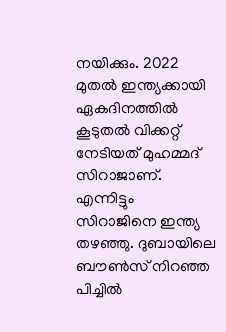നയിക്കും. 2022 മുതല്‍ ഇന്ത്യക്കായി ഏകദിനത്തില്‍ കൂടുതല്‍ വിക്കറ്റ് നേടിയത് മുഹമ്മദ് സിറാജാണ്. എന്നിട്ടും സിറാജിനെ ഇന്ത്യ തഴഞ്ഞു. ദുബായിലെ ബൗണ്‍സ് നിറഞ്ഞ പിച്ചില്‍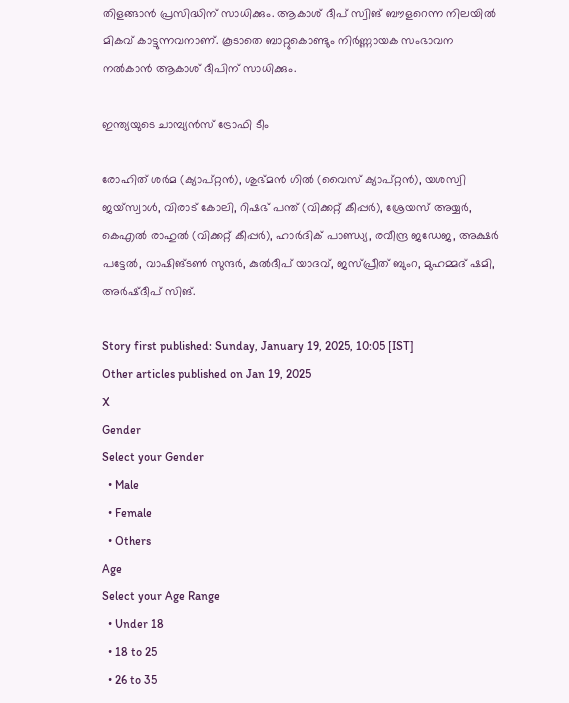തിളങ്ങാന്‍ പ്രസിദ്ധിന് സാധിക്കും. ആകാശ് ദീപ് സ്വിങ് ബൗളറെന്ന നിലയില്‍ മികവ് കാട്ടുന്നവനാണ്. കൂടാതെ ബാറ്റുകൊണ്ടും നിര്‍ണ്ണായക സംഭാവന നല്‍കാന്‍ ആകാശ് ദീപിന് സാധിക്കും.

ഇന്ത്യയുടെ ചാമ്പ്യന്‍സ് ട്രോഫി ടീം

രോഹിത് ശര്‍മ (ക്യാപ്റ്റന്‍), ശുഭ്മന്‍ ഗില്‍ (വൈസ് ക്യാപ്റ്റന്‍), യശസ്വി ജയ്‌സ്വാള്‍, വിരാട് കോലി, റിഷഭ് പന്ത് (വിക്കറ്റ് കീപ്പര്‍), ശ്രേയസ് അയ്യര്‍, കെഎല്‍ രാഹുല്‍ (വിക്കറ്റ് കീപ്പര്‍), ഹാര്‍ദിക് പാണ്ഡ്യ, രവീന്ദ്ര ജഡേജ, അക്ഷര്‍ പട്ടേല്‍, വാഷിങ്ടണ്‍ സുന്ദര്‍, കുല്‍ദീപ് യാദവ്, ജസ്പ്രീത് ബുംറ, മുഹമ്മദ് ഷമി, അര്‍ഷ്ദീപ് സിങ്.

Story first published: Sunday, January 19, 2025, 10:05 [IST]
Other articles published on Jan 19, 2025
X
Gender
Select your Gender
  • Male
  • Female
  • Others
Age
Select your Age Range
  • Under 18
  • 18 to 25
  • 26 to 35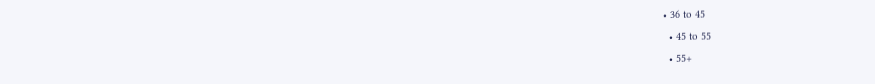• 36 to 45
  • 45 to 55
  • 55+